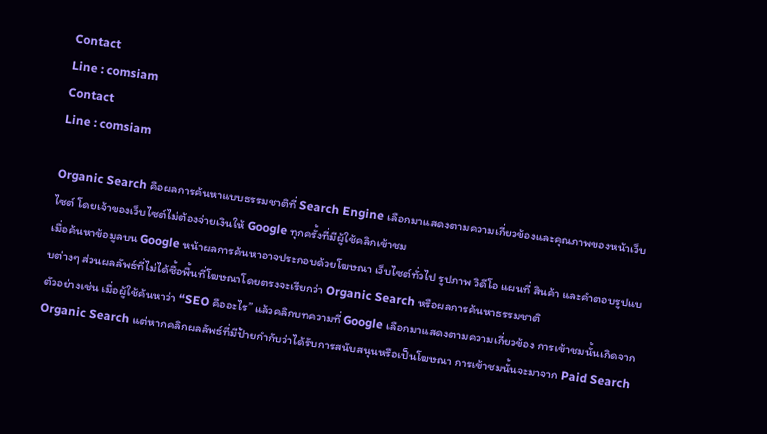Contact
Line : comsiam
Contact
Line : comsiam

Organic Search คือผลการค้นหาแบบธรรมชาติที่ Search Engine เลือกมาแสดงตามความเกี่ยวข้องและคุณภาพของหน้าเว็บไซต์ โดยเจ้าของเว็บไซต์ไม่ต้องจ่ายเงินให้ Google ทุกครั้งที่มีผู้ใช้คลิกเข้าชม
เมื่อค้นหาข้อมูลบน Google หน้าผลการค้นหาอาจประกอบด้วยโฆษณา เว็บไซต์ทั่วไป รูปภาพ วิดีโอ แผนที่ สินค้า และคำตอบรูปแบบต่างๆ ส่วนผลลัพธ์ที่ไม่ได้ซื้อพื้นที่โฆษณาโดยตรงจะเรียกว่า Organic Search หรือผลการค้นหาธรรมชาติ
ตัวอย่างเช่น เมื่อผู้ใช้ค้นหาว่า “SEO คืออะไร” แล้วคลิกบทความที่ Google เลือกมาแสดงตามความเกี่ยวข้อง การเข้าชมนั้นเกิดจาก Organic Search แต่หากคลิกผลลัพธ์ที่มีป้ายกำกับว่าได้รับการสนับสนุนหรือเป็นโฆษณา การเข้าชมนั้นจะมาจาก Paid Search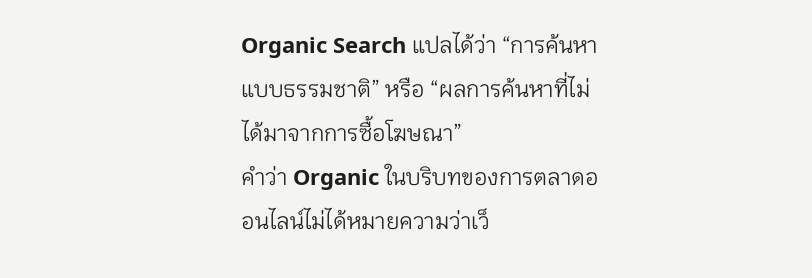Organic Search แปลได้ว่า “การค้นหาแบบธรรมชาติ” หรือ “ผลการค้นหาที่ไม่ได้มาจากการซื้อโฆษณา”
คำว่า Organic ในบริบทของการตลาดออนไลน์ไม่ได้หมายความว่าเว็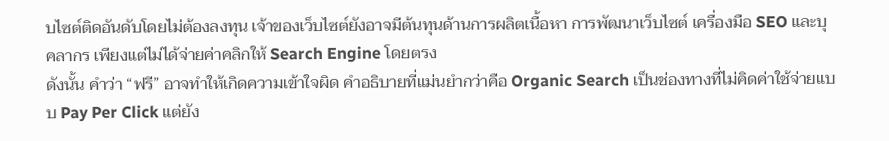บไซต์ติดอันดับโดยไม่ต้องลงทุน เจ้าของเว็บไซต์ยังอาจมีต้นทุนด้านการผลิตเนื้อหา การพัฒนาเว็บไซต์ เครื่องมือ SEO และบุคลากร เพียงแต่ไม่ได้จ่ายค่าคลิกให้ Search Engine โดยตรง
ดังนั้น คำว่า “ฟรี” อาจทำให้เกิดความเข้าใจผิด คำอธิบายที่แม่นยำกว่าคือ Organic Search เป็นช่องทางที่ไม่คิดค่าใช้จ่ายแบบ Pay Per Click แต่ยัง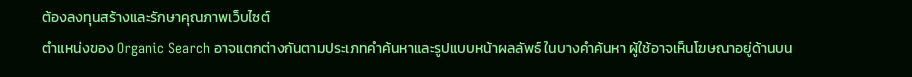ต้องลงทุนสร้างและรักษาคุณภาพเว็บไซต์
ตำแหน่งของ Organic Search อาจแตกต่างกันตามประเภทคำค้นหาและรูปแบบหน้าผลลัพธ์ ในบางคำค้นหา ผู้ใช้อาจเห็นโฆษณาอยู่ด้านบน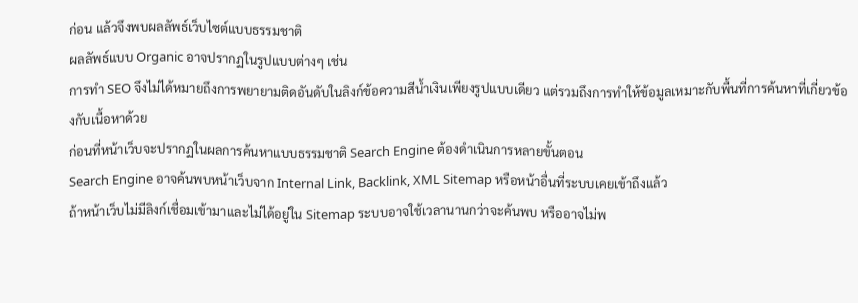ก่อน แล้วจึงพบผลลัพธ์เว็บไซต์แบบธรรมชาติ
ผลลัพธ์แบบ Organic อาจปรากฏในรูปแบบต่างๆ เช่น
การทำ SEO จึงไม่ได้หมายถึงการพยายามติดอันดับในลิงก์ข้อความสีน้ำเงินเพียงรูปแบบเดียว แต่รวมถึงการทำให้ข้อมูลเหมาะกับพื้นที่การค้นหาที่เกี่ยวข้องกับเนื้อหาด้วย
ก่อนที่หน้าเว็บจะปรากฏในผลการค้นหาแบบธรรมชาติ Search Engine ต้องดำเนินการหลายขั้นตอน
Search Engine อาจค้นพบหน้าเว็บจาก Internal Link, Backlink, XML Sitemap หรือหน้าอื่นที่ระบบเคยเข้าถึงแล้ว
ถ้าหน้าเว็บไม่มีลิงก์เชื่อมเข้ามาและไม่ได้อยู่ใน Sitemap ระบบอาจใช้เวลานานกว่าจะค้นพบ หรืออาจไม่พ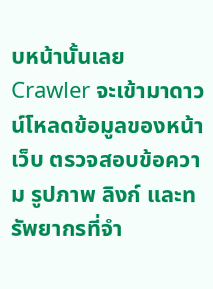บหน้านั้นเลย
Crawler จะเข้ามาดาวน์โหลดข้อมูลของหน้าเว็บ ตรวจสอบข้อความ รูปภาพ ลิงก์ และทรัพยากรที่จำ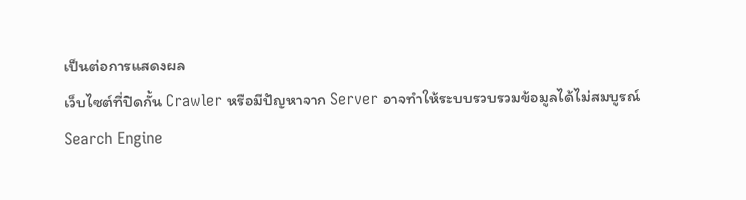เป็นต่อการแสดงผล
เว็บไซต์ที่ปิดกั้น Crawler หรือมีปัญหาจาก Server อาจทำให้ระบบรวบรวมข้อมูลได้ไม่สมบูรณ์
Search Engine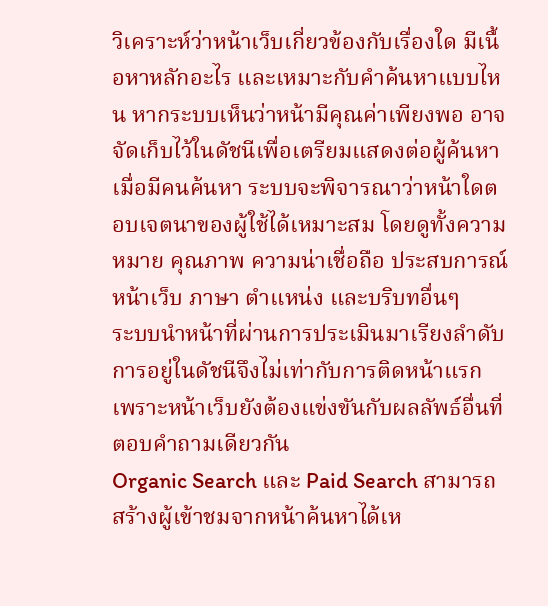วิเคราะห์ว่าหน้าเว็บเกี่ยวข้องกับเรื่องใด มีเนื้อหาหลักอะไร และเหมาะกับคำค้นหาแบบไหน หากระบบเห็นว่าหน้ามีคุณค่าเพียงพอ อาจจัดเก็บไว้ในดัชนีเพื่อเตรียมแสดงต่อผู้ค้นหา
เมื่อมีคนค้นหา ระบบจะพิจารณาว่าหน้าใดตอบเจตนาของผู้ใช้ได้เหมาะสม โดยดูทั้งความหมาย คุณภาพ ความน่าเชื่อถือ ประสบการณ์หน้าเว็บ ภาษา ตำแหน่ง และบริบทอื่นๆ
ระบบนำหน้าที่ผ่านการประเมินมาเรียงลำดับ การอยู่ในดัชนีจึงไม่เท่ากับการติดหน้าแรก เพราะหน้าเว็บยังต้องแข่งขันกับผลลัพธ์อื่นที่ตอบคำถามเดียวกัน
Organic Search และ Paid Search สามารถสร้างผู้เข้าชมจากหน้าค้นหาได้เห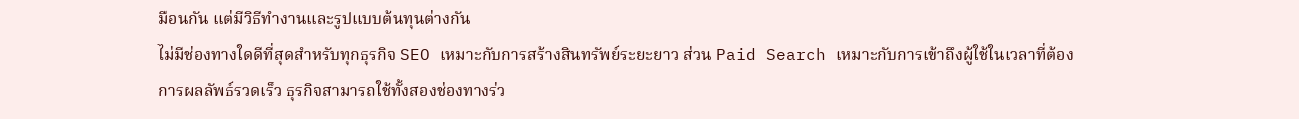มือนกัน แต่มีวิธีทำงานและรูปแบบต้นทุนต่างกัน
ไม่มีช่องทางใดดีที่สุดสำหรับทุกธุรกิจ SEO เหมาะกับการสร้างสินทรัพย์ระยะยาว ส่วน Paid Search เหมาะกับการเข้าถึงผู้ใช้ในเวลาที่ต้องการผลลัพธ์รวดเร็ว ธุรกิจสามารถใช้ทั้งสองช่องทางร่ว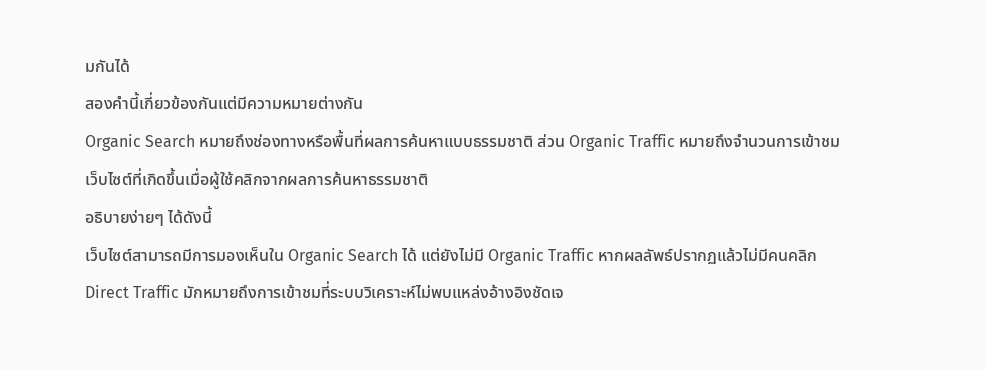มกันได้
สองคำนี้เกี่ยวข้องกันแต่มีความหมายต่างกัน
Organic Search หมายถึงช่องทางหรือพื้นที่ผลการค้นหาแบบธรรมชาติ ส่วน Organic Traffic หมายถึงจำนวนการเข้าชมเว็บไซต์ที่เกิดขึ้นเมื่อผู้ใช้คลิกจากผลการค้นหาธรรมชาติ
อธิบายง่ายๆ ได้ดังนี้
เว็บไซต์สามารถมีการมองเห็นใน Organic Search ได้ แต่ยังไม่มี Organic Traffic หากผลลัพธ์ปรากฏแล้วไม่มีคนคลิก
Direct Traffic มักหมายถึงการเข้าชมที่ระบบวิเคราะห์ไม่พบแหล่งอ้างอิงชัดเจ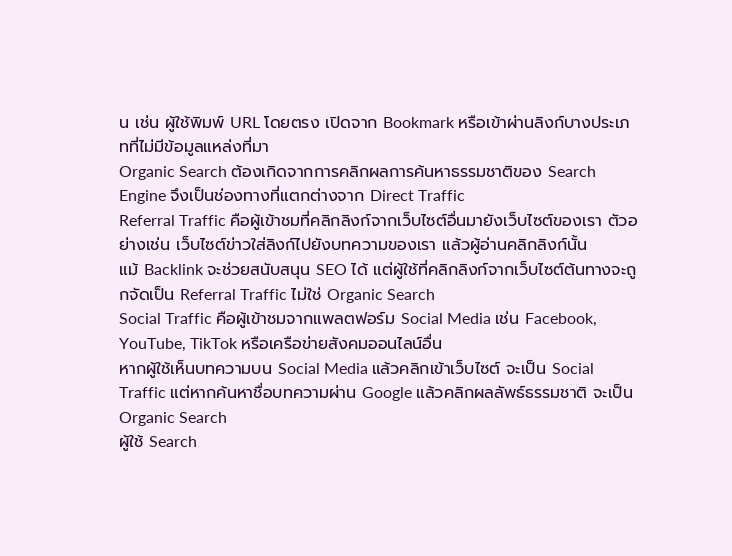น เช่น ผู้ใช้พิมพ์ URL โดยตรง เปิดจาก Bookmark หรือเข้าผ่านลิงก์บางประเภทที่ไม่มีข้อมูลแหล่งที่มา
Organic Search ต้องเกิดจากการคลิกผลการค้นหาธรรมชาติของ Search Engine จึงเป็นช่องทางที่แตกต่างจาก Direct Traffic
Referral Traffic คือผู้เข้าชมที่คลิกลิงก์จากเว็บไซต์อื่นมายังเว็บไซต์ของเรา ตัวอย่างเช่น เว็บไซต์ข่าวใส่ลิงก์ไปยังบทความของเรา แล้วผู้อ่านคลิกลิงก์นั้น
แม้ Backlink จะช่วยสนับสนุน SEO ได้ แต่ผู้ใช้ที่คลิกลิงก์จากเว็บไซต์ต้นทางจะถูกจัดเป็น Referral Traffic ไม่ใช่ Organic Search
Social Traffic คือผู้เข้าชมจากแพลตฟอร์ม Social Media เช่น Facebook, YouTube, TikTok หรือเครือข่ายสังคมออนไลน์อื่น
หากผู้ใช้เห็นบทความบน Social Media แล้วคลิกเข้าเว็บไซต์ จะเป็น Social Traffic แต่หากค้นหาชื่อบทความผ่าน Google แล้วคลิกผลลัพธ์ธรรมชาติ จะเป็น Organic Search
ผู้ใช้ Search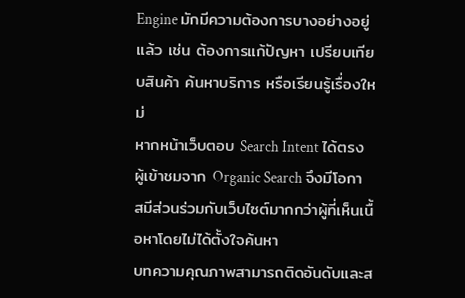Engine มักมีความต้องการบางอย่างอยู่แล้ว เช่น ต้องการแก้ปัญหา เปรียบเทียบสินค้า ค้นหาบริการ หรือเรียนรู้เรื่องใหม่
หากหน้าเว็บตอบ Search Intent ได้ตรง ผู้เข้าชมจาก Organic Search จึงมีโอกาสมีส่วนร่วมกับเว็บไซต์มากกว่าผู้ที่เห็นเนื้อหาโดยไม่ได้ตั้งใจค้นหา
บทความคุณภาพสามารถติดอันดับและส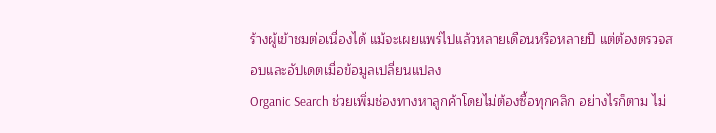ร้างผู้เข้าชมต่อเนื่องได้ แม้จะเผยแพร่ไปแล้วหลายเดือนหรือหลายปี แต่ต้องตรวจสอบและอัปเดตเมื่อข้อมูลเปลี่ยนแปลง
Organic Search ช่วยเพิ่มช่องทางหาลูกค้าโดยไม่ต้องซื้อทุกคลิก อย่างไรก็ตาม ไม่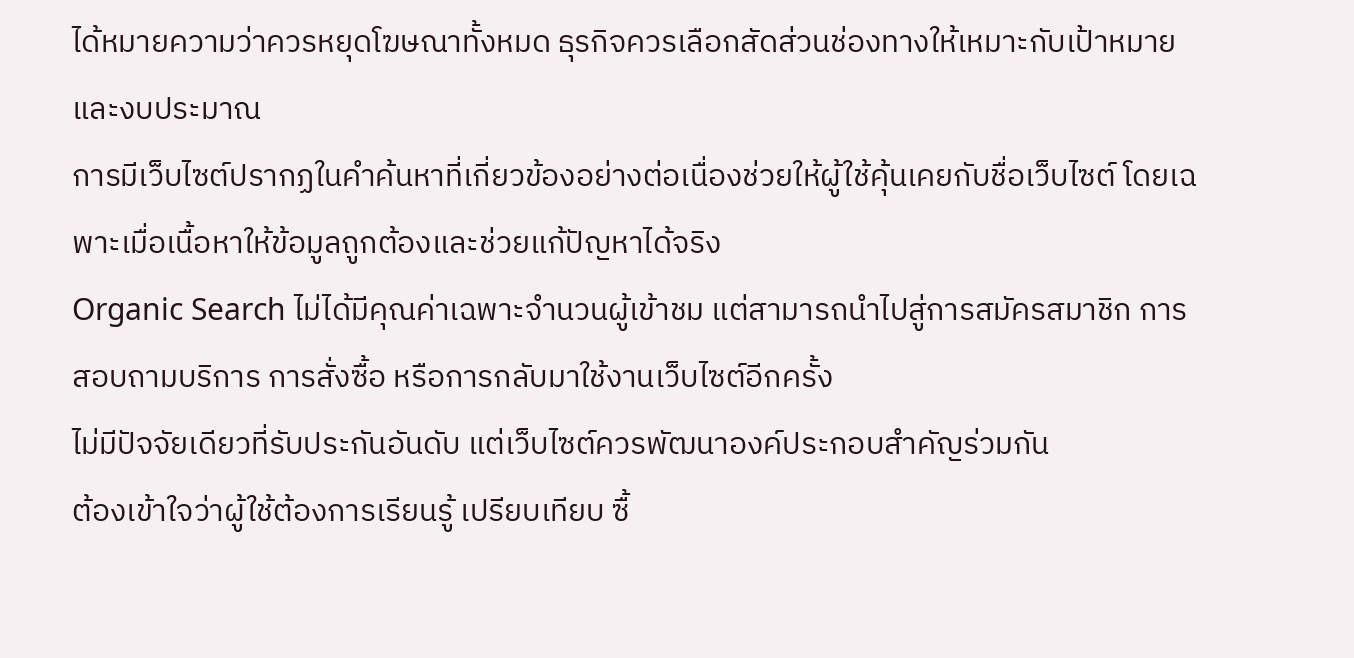ได้หมายความว่าควรหยุดโฆษณาทั้งหมด ธุรกิจควรเลือกสัดส่วนช่องทางให้เหมาะกับเป้าหมายและงบประมาณ
การมีเว็บไซต์ปรากฏในคำค้นหาที่เกี่ยวข้องอย่างต่อเนื่องช่วยให้ผู้ใช้คุ้นเคยกับชื่อเว็บไซต์ โดยเฉพาะเมื่อเนื้อหาให้ข้อมูลถูกต้องและช่วยแก้ปัญหาได้จริง
Organic Search ไม่ได้มีคุณค่าเฉพาะจำนวนผู้เข้าชม แต่สามารถนำไปสู่การสมัครสมาชิก การสอบถามบริการ การสั่งซื้อ หรือการกลับมาใช้งานเว็บไซต์อีกครั้ง
ไม่มีปัจจัยเดียวที่รับประกันอันดับ แต่เว็บไซต์ควรพัฒนาองค์ประกอบสำคัญร่วมกัน
ต้องเข้าใจว่าผู้ใช้ต้องการเรียนรู้ เปรียบเทียบ ซื้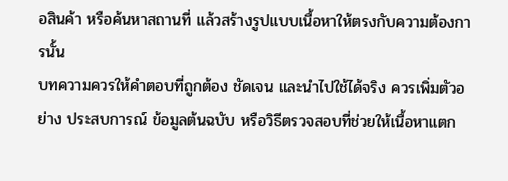อสินค้า หรือค้นหาสถานที่ แล้วสร้างรูปแบบเนื้อหาให้ตรงกับความต้องการนั้น
บทความควรให้คำตอบที่ถูกต้อง ชัดเจน และนำไปใช้ได้จริง ควรเพิ่มตัวอย่าง ประสบการณ์ ข้อมูลต้นฉบับ หรือวิธีตรวจสอบที่ช่วยให้เนื้อหาแตก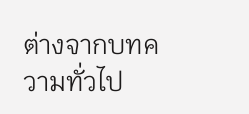ต่างจากบทความทั่วไป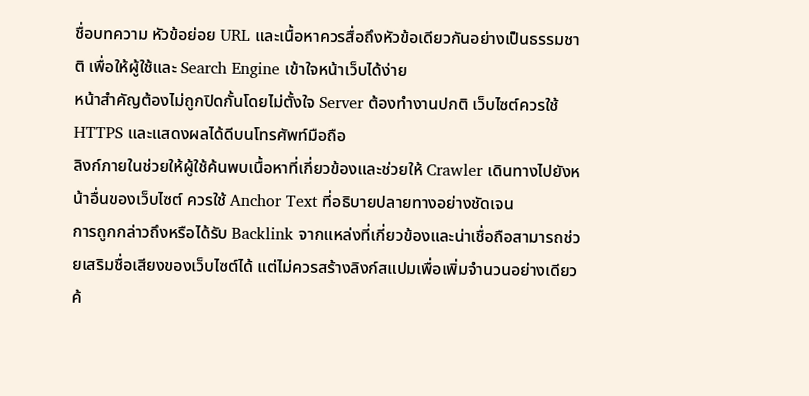ชื่อบทความ หัวข้อย่อย URL และเนื้อหาควรสื่อถึงหัวข้อเดียวกันอย่างเป็นธรรมชาติ เพื่อให้ผู้ใช้และ Search Engine เข้าใจหน้าเว็บได้ง่าย
หน้าสำคัญต้องไม่ถูกปิดกั้นโดยไม่ตั้งใจ Server ต้องทำงานปกติ เว็บไซต์ควรใช้ HTTPS และแสดงผลได้ดีบนโทรศัพท์มือถือ
ลิงก์ภายในช่วยให้ผู้ใช้ค้นพบเนื้อหาที่เกี่ยวข้องและช่วยให้ Crawler เดินทางไปยังหน้าอื่นของเว็บไซต์ ควรใช้ Anchor Text ที่อธิบายปลายทางอย่างชัดเจน
การถูกกล่าวถึงหรือได้รับ Backlink จากแหล่งที่เกี่ยวข้องและน่าเชื่อถือสามารถช่วยเสริมชื่อเสียงของเว็บไซต์ได้ แต่ไม่ควรสร้างลิงก์สแปมเพื่อเพิ่มจำนวนอย่างเดียว
ค้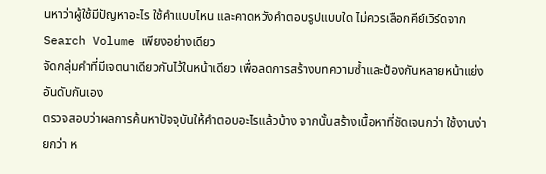นหาว่าผู้ใช้มีปัญหาอะไร ใช้คำแบบไหน และคาดหวังคำตอบรูปแบบใด ไม่ควรเลือกคีย์เวิร์ดจาก Search Volume เพียงอย่างเดียว
จัดกลุ่มคำที่มีเจตนาเดียวกันไว้ในหน้าเดียว เพื่อลดการสร้างบทความซ้ำและป้องกันหลายหน้าแย่งอันดับกันเอง
ตรวจสอบว่าผลการค้นหาปัจจุบันให้คำตอบอะไรแล้วบ้าง จากนั้นสร้างเนื้อหาที่ชัดเจนกว่า ใช้งานง่ายกว่า ห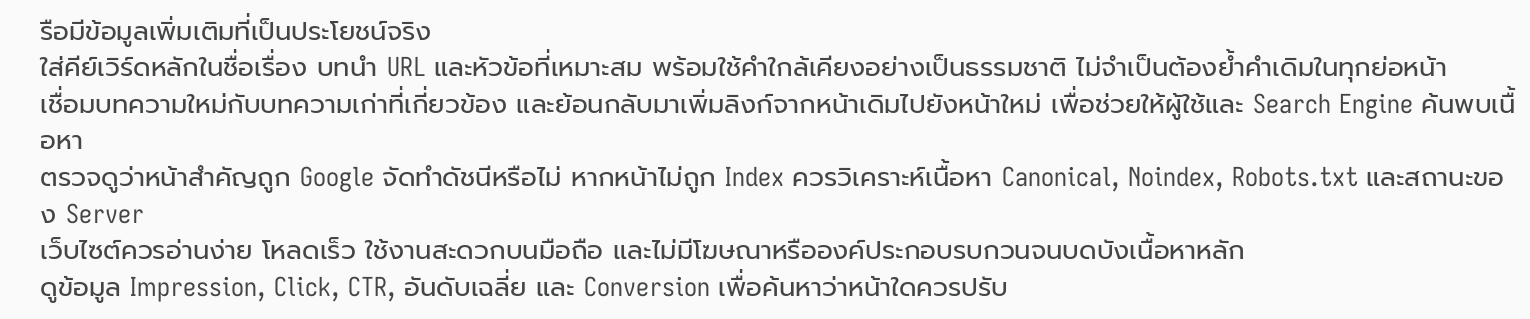รือมีข้อมูลเพิ่มเติมที่เป็นประโยชน์จริง
ใส่คีย์เวิร์ดหลักในชื่อเรื่อง บทนำ URL และหัวข้อที่เหมาะสม พร้อมใช้คำใกล้เคียงอย่างเป็นธรรมชาติ ไม่จำเป็นต้องย้ำคำเดิมในทุกย่อหน้า
เชื่อมบทความใหม่กับบทความเก่าที่เกี่ยวข้อง และย้อนกลับมาเพิ่มลิงก์จากหน้าเดิมไปยังหน้าใหม่ เพื่อช่วยให้ผู้ใช้และ Search Engine ค้นพบเนื้อหา
ตรวจดูว่าหน้าสำคัญถูก Google จัดทำดัชนีหรือไม่ หากหน้าไม่ถูก Index ควรวิเคราะห์เนื้อหา Canonical, Noindex, Robots.txt และสถานะของ Server
เว็บไซต์ควรอ่านง่าย โหลดเร็ว ใช้งานสะดวกบนมือถือ และไม่มีโฆษณาหรือองค์ประกอบรบกวนจนบดบังเนื้อหาหลัก
ดูข้อมูล Impression, Click, CTR, อันดับเฉลี่ย และ Conversion เพื่อค้นหาว่าหน้าใดควรปรับ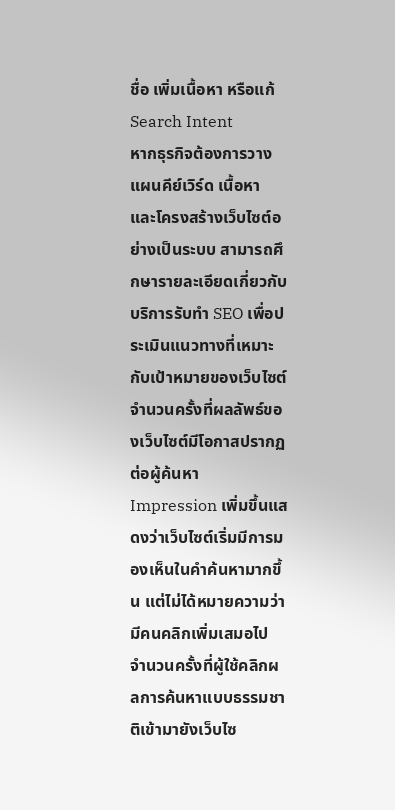ชื่อ เพิ่มเนื้อหา หรือแก้ Search Intent
หากธุรกิจต้องการวางแผนคีย์เวิร์ด เนื้อหา และโครงสร้างเว็บไซต์อย่างเป็นระบบ สามารถศึกษารายละเอียดเกี่ยวกับ บริการรับทำ SEO เพื่อประเมินแนวทางที่เหมาะกับเป้าหมายของเว็บไซต์
จำนวนครั้งที่ผลลัพธ์ของเว็บไซต์มีโอกาสปรากฏต่อผู้ค้นหา Impression เพิ่มขึ้นแสดงว่าเว็บไซต์เริ่มมีการมองเห็นในคำค้นหามากขึ้น แต่ไม่ได้หมายความว่ามีคนคลิกเพิ่มเสมอไป
จำนวนครั้งที่ผู้ใช้คลิกผลการค้นหาแบบธรรมชาติเข้ามายังเว็บไซ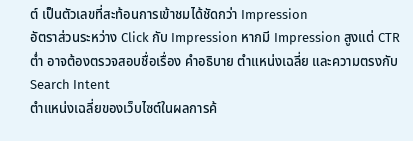ต์ เป็นตัวเลขที่สะท้อนการเข้าชมได้ชัดกว่า Impression
อัตราส่วนระหว่าง Click กับ Impression หากมี Impression สูงแต่ CTR ต่ำ อาจต้องตรวจสอบชื่อเรื่อง คำอธิบาย ตำแหน่งเฉลี่ย และความตรงกับ Search Intent
ตำแหน่งเฉลี่ยของเว็บไซต์ในผลการค้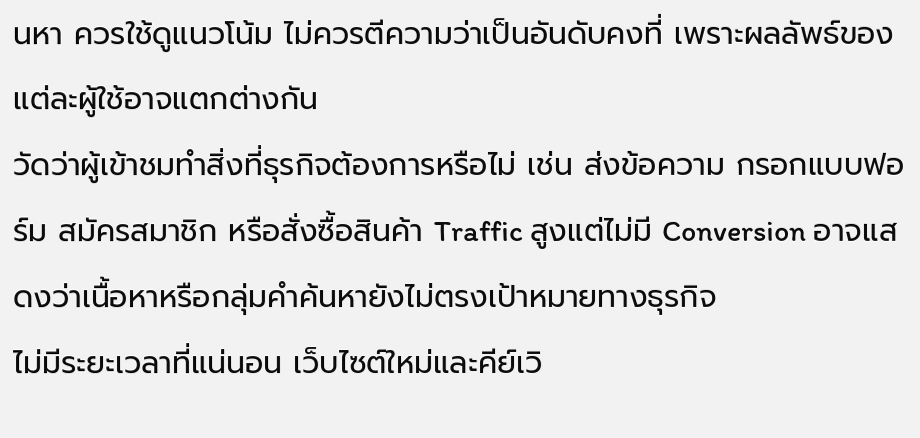นหา ควรใช้ดูแนวโน้ม ไม่ควรตีความว่าเป็นอันดับคงที่ เพราะผลลัพธ์ของแต่ละผู้ใช้อาจแตกต่างกัน
วัดว่าผู้เข้าชมทำสิ่งที่ธุรกิจต้องการหรือไม่ เช่น ส่งข้อความ กรอกแบบฟอร์ม สมัครสมาชิก หรือสั่งซื้อสินค้า Traffic สูงแต่ไม่มี Conversion อาจแสดงว่าเนื้อหาหรือกลุ่มคำค้นหายังไม่ตรงเป้าหมายทางธุรกิจ
ไม่มีระยะเวลาที่แน่นอน เว็บไซต์ใหม่และคีย์เวิ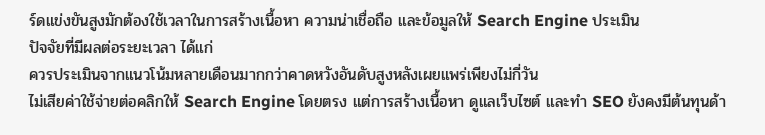ร์ดแข่งขันสูงมักต้องใช้เวลาในการสร้างเนื้อหา ความน่าเชื่อถือ และข้อมูลให้ Search Engine ประเมิน
ปัจจัยที่มีผลต่อระยะเวลา ได้แก่
ควรประเมินจากแนวโน้มหลายเดือนมากกว่าคาดหวังอันดับสูงหลังเผยแพร่เพียงไม่กี่วัน
ไม่เสียค่าใช้จ่ายต่อคลิกให้ Search Engine โดยตรง แต่การสร้างเนื้อหา ดูแลเว็บไซต์ และทำ SEO ยังคงมีต้นทุนด้า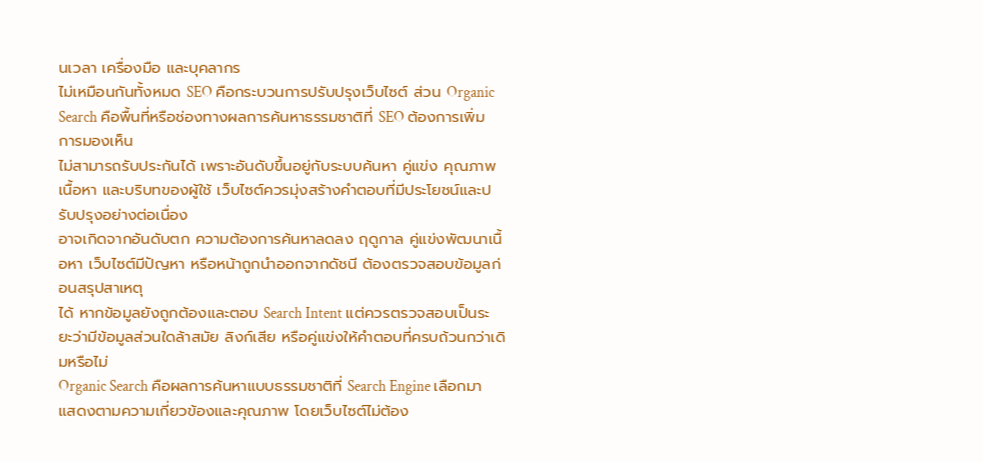นเวลา เครื่องมือ และบุคลากร
ไม่เหมือนกันทั้งหมด SEO คือกระบวนการปรับปรุงเว็บไซต์ ส่วน Organic Search คือพื้นที่หรือช่องทางผลการค้นหาธรรมชาติที่ SEO ต้องการเพิ่มการมองเห็น
ไม่สามารถรับประกันได้ เพราะอันดับขึ้นอยู่กับระบบค้นหา คู่แข่ง คุณภาพเนื้อหา และบริบทของผู้ใช้ เว็บไซต์ควรมุ่งสร้างคำตอบที่มีประโยชน์และปรับปรุงอย่างต่อเนื่อง
อาจเกิดจากอันดับตก ความต้องการค้นหาลดลง ฤดูกาล คู่แข่งพัฒนาเนื้อหา เว็บไซต์มีปัญหา หรือหน้าถูกนำออกจากดัชนี ต้องตรวจสอบข้อมูลก่อนสรุปสาเหตุ
ได้ หากข้อมูลยังถูกต้องและตอบ Search Intent แต่ควรตรวจสอบเป็นระยะว่ามีข้อมูลส่วนใดล้าสมัย ลิงก์เสีย หรือคู่แข่งให้คำตอบที่ครบถ้วนกว่าเดิมหรือไม่
Organic Search คือผลการค้นหาแบบธรรมชาติที่ Search Engine เลือกมาแสดงตามความเกี่ยวข้องและคุณภาพ โดยเว็บไซต์ไม่ต้อง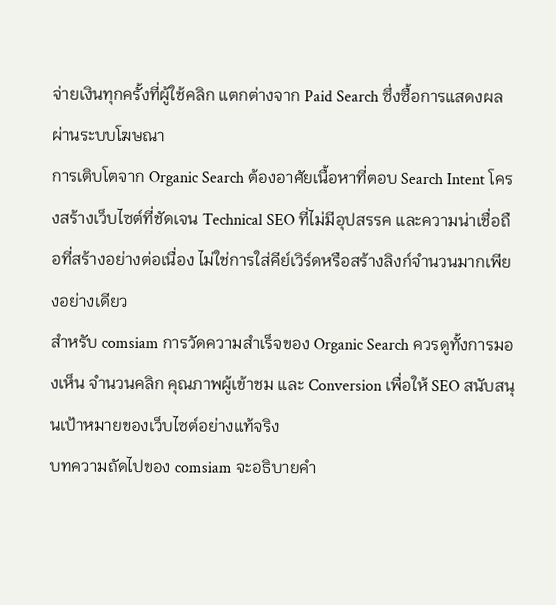จ่ายเงินทุกครั้งที่ผู้ใช้คลิก แตกต่างจาก Paid Search ซึ่งซื้อการแสดงผลผ่านระบบโฆษณา
การเติบโตจาก Organic Search ต้องอาศัยเนื้อหาที่ตอบ Search Intent โครงสร้างเว็บไซต์ที่ชัดเจน Technical SEO ที่ไม่มีอุปสรรค และความน่าเชื่อถือที่สร้างอย่างต่อเนื่อง ไม่ใช่การใส่คีย์เวิร์ดหรือสร้างลิงก์จำนวนมากเพียงอย่างเดียว
สำหรับ comsiam การวัดความสำเร็จของ Organic Search ควรดูทั้งการมองเห็น จำนวนคลิก คุณภาพผู้เข้าชม และ Conversion เพื่อให้ SEO สนับสนุนเป้าหมายของเว็บไซต์อย่างแท้จริง
บทความถัดไปของ comsiam จะอธิบายคำ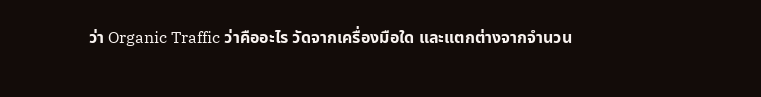ว่า Organic Traffic ว่าคืออะไร วัดจากเครื่องมือใด และแตกต่างจากจำนวน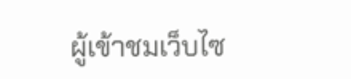ผู้เข้าชมเว็บไซ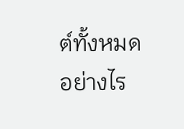ต์ทั้งหมดอย่างไร